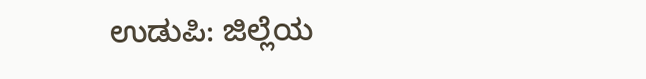ಉಡುಪಿ: ಜಿಲ್ಲೆಯ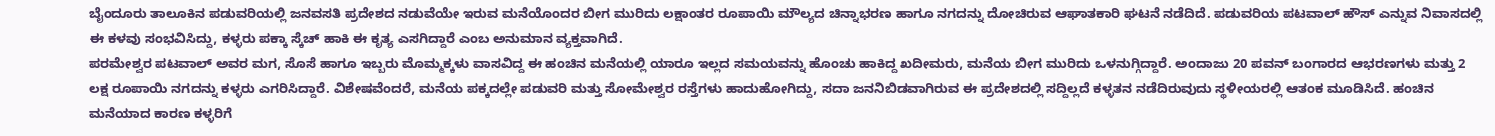ಬೈಂದೂರು ತಾಲೂಕಿನ ಪಡುವರಿಯಲ್ಲಿ ಜನವಸತಿ ಪ್ರದೇಶದ ನಡುವೆಯೇ ಇರುವ ಮನೆಯೊಂದರ ಬೀಗ ಮುರಿದು ಲಕ್ಷಾಂತರ ರೂಪಾಯಿ ಮೌಲ್ಯದ ಚಿನ್ನಾಭರಣ ಹಾಗೂ ನಗದನ್ನು ದೋಚಿರುವ ಆಘಾತಕಾರಿ ಘಟನೆ ನಡೆದಿದೆ. ಪಡುವರಿಯ ಪಟವಾಲ್ ಹೌಸ್ ಎನ್ನುವ ನಿವಾಸದಲ್ಲಿ ಈ ಕಳವು ಸಂಭವಿಸಿದ್ದು, ಕಳ್ಳರು ಪಕ್ಕಾ ಸ್ಕೆಚ್ ಹಾಕಿ ಈ ಕೃತ್ಯ ಎಸಗಿದ್ದಾರೆ ಎಂಬ ಅನುಮಾನ ವ್ಯಕ್ತವಾಗಿದೆ.
ಪರಮೇಶ್ವರ ಪಟವಾಲ್ ಅವರ ಮಗ, ಸೊಸೆ ಹಾಗೂ ಇಬ್ಬರು ಮೊಮ್ಮಕ್ಕಳು ವಾಸವಿದ್ದ ಈ ಹಂಚಿನ ಮನೆಯಲ್ಲಿ ಯಾರೂ ಇಲ್ಲದ ಸಮಯವನ್ನು ಹೊಂಚು ಹಾಕಿದ್ದ ಖದೀಮರು, ಮನೆಯ ಬೀಗ ಮುರಿದು ಒಳನುಗ್ಗಿದ್ದಾರೆ. ಅಂದಾಜು 20 ಪವನ್ ಬಂಗಾರದ ಆಭರಣಗಳು ಮತ್ತು 2 ಲಕ್ಷ ರೂಪಾಯಿ ನಗದನ್ನು ಕಳ್ಳರು ಎಗರಿಸಿದ್ದಾರೆ. ವಿಶೇಷವೆಂದರೆ, ಮನೆಯ ಪಕ್ಕದಲ್ಲೇ ಪಡುವರಿ ಮತ್ತು ಸೋಮೇಶ್ವರ ರಸ್ತೆಗಳು ಹಾದುಹೋಗಿದ್ದು, ಸದಾ ಜನನಿಬಿಡವಾಗಿರುವ ಈ ಪ್ರದೇಶದಲ್ಲಿ ಸದ್ದಿಲ್ಲದೆ ಕಳ್ಳತನ ನಡೆದಿರುವುದು ಸ್ಥಳೀಯರಲ್ಲಿ ಆತಂಕ ಮೂಡಿಸಿದೆ. ಹಂಚಿನ ಮನೆಯಾದ ಕಾರಣ ಕಳ್ಳರಿಗೆ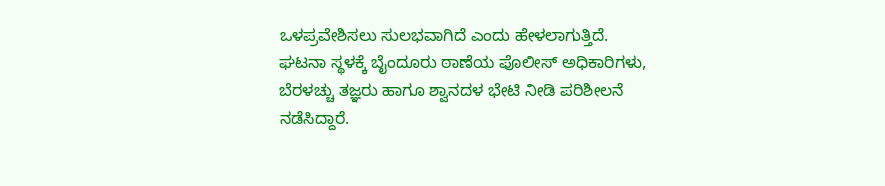ಒಳಪ್ರವೇಶಿಸಲು ಸುಲಭವಾಗಿದೆ ಎಂದು ಹೇಳಲಾಗುತ್ತಿದೆ.
ಘಟನಾ ಸ್ಥಳಕ್ಕೆ ಬೈಂದೂರು ಠಾಣೆಯ ಪೊಲೀಸ್ ಅಧಿಕಾರಿಗಳು, ಬೆರಳಚ್ಚು ತಜ್ಞರು ಹಾಗೂ ಶ್ವಾನದಳ ಭೇಟಿ ನೀಡಿ ಪರಿಶೀಲನೆ ನಡೆಸಿದ್ದಾರೆ.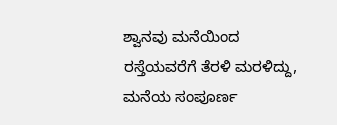ಶ್ವಾನವು ಮನೆಯಿಂದ ರಸ್ತೆಯವರೆಗೆ ತೆರಳಿ ಮರಳಿದ್ದು, ಮನೆಯ ಸಂಪೂರ್ಣ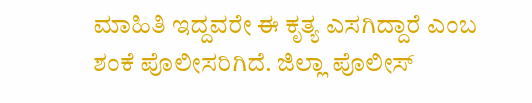ಮಾಹಿತಿ ಇದ್ದವರೇ ಈ ಕೃತ್ಯ ಎಸಗಿದ್ದಾರೆ ಎಂಬ ಶಂಕೆ ಪೊಲೀಸರಿಗಿದೆ. ಜಿಲ್ಲಾ ಪೊಲೀಸ್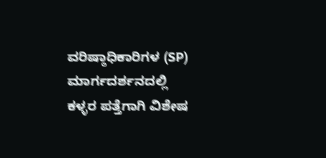ವರಿಷ್ಠಾಧಿಕಾರಿಗಳ (SP) ಮಾರ್ಗದರ್ಶನದಲ್ಲಿ ಕಳ್ಳರ ಪತ್ತೆಗಾಗಿ ವಿಶೇಷ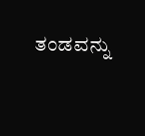ತಂಡವನ್ನು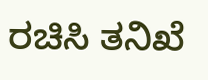ರಚಿಸಿ ತನಿಖೆ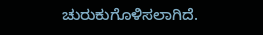ಚುರುಕುಗೊಳಿಸಲಾಗಿದೆ.